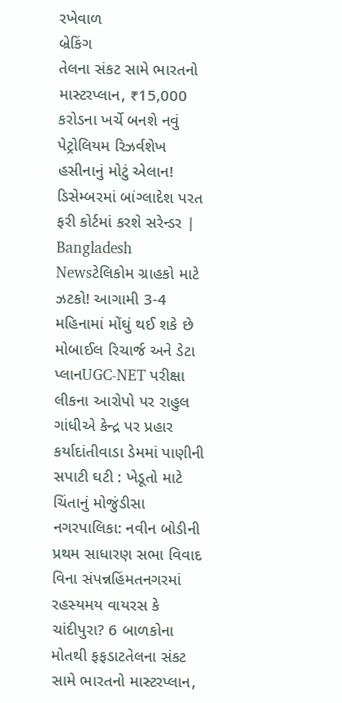રખેવાળ
બ્રેકિંગ
તેલના સંકટ સામે ભારતનો માસ્ટરપ્લાન, ₹15,000 કરોડના ખર્ચે બનશે નવું પેટ્રોલિયમ રિઝર્વશેખ હસીનાનું મોટું એલાન! ડિસેમ્બરમાં બાંગ્લાદેશ પરત ફરી કોર્ટમાં કરશે સરેન્ડર | Bangladesh Newsટેલિકોમ ગ્રાહકો માટે ઝટકો! આગામી 3-4 મહિનામાં મોંઘું થઈ શકે છે મોબાઈલ રિચાર્જ અને ડેટા પ્લાનUGC-NET પરીક્ષા લીકના આરોપો પર રાહુલ ગાંધીએ કેન્દ્ર પર પ્રહાર કર્યાદાંતીવાડા ડેમમાં પાણીની સપાટી ઘટી : ખેડૂતો માટે ચિંતાનું મોજુંડીસા નગરપાલિકા: નવીન બોડીની પ્રથમ સાધારણ સભા વિવાદ વિના સંપન્નહિંમતનગરમાં રહસ્યમય વાયરસ કે ચાંદીપુરા? 6 બાળકોના મોતથી ફફડાટતેલના સંકટ સામે ભારતનો માસ્ટરપ્લાન,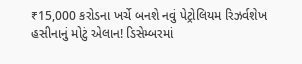₹15,000 કરોડના ખર્ચે બનશે નવું પેટ્રોલિયમ રિઝર્વશેખ હસીનાનું મોટું એલાન! ડિસેમ્બરમાં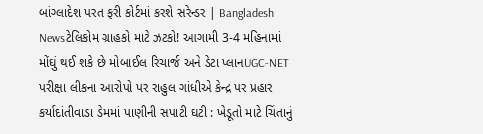બાંગ્લાદેશ પરત ફરી કોર્ટમાં કરશે સરેન્ડર | Bangladesh Newsટેલિકોમ ગ્રાહકો માટે ઝટકો! આગામી 3-4 મહિનામાં મોંઘું થઈ શકે છે મોબાઈલ રિચાર્જ અને ડેટા પ્લાનUGC-NET પરીક્ષા લીકના આરોપો પર રાહુલ ગાંધીએ કેન્દ્ર પર પ્રહાર કર્યાદાંતીવાડા ડેમમાં પાણીની સપાટી ઘટી : ખેડૂતો માટે ચિંતાનું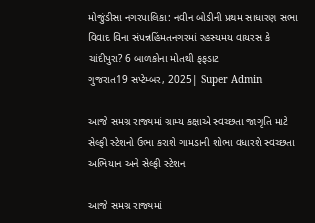મોજુંડીસા નગરપાલિકા: નવીન બોડીની પ્રથમ સાધારણ સભા વિવાદ વિના સંપન્નહિંમતનગરમાં રહસ્યમય વાયરસ કે ચાંદીપુરા? 6 બાળકોના મોતથી ફફડાટ
ગુજરાત19 સપ્ટેમ્બર, 2025| Super Admin

આજે સમગ્ર રાજ્યમાં ગ્રામ્ય કક્ષાએ સ્વચ્છતા જાગૃતિ માટે સેલ્ફી સ્ટેશનો ઉભા કરાશે ગામડાની શોભા વધારશે સ્વચ્છતા અભિયાન અને સેલ્ફી સ્ટેશન

આજે સમગ્ર રાજ્યમાં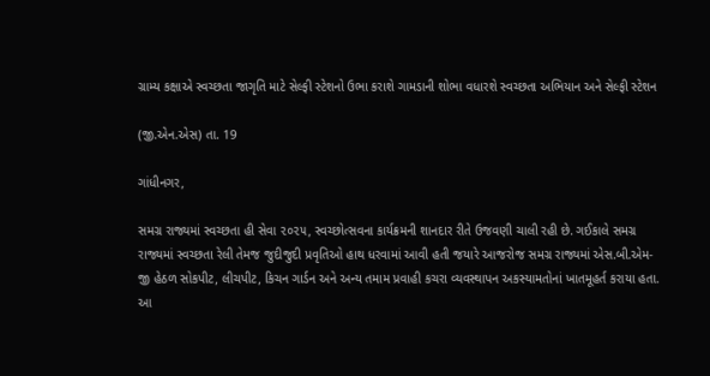ગ્રામ્ય કક્ષાએ સ્વચ્છતા જાગૃતિ માટે સેલ્ફી સ્ટેશનો ઉભા કરાશે ગામડાની શોભા વધારશે સ્વચ્છતા અભિયાન અને સેલ્ફી સ્ટેશન

(જી.એન.એસ) તા. 19

ગાંધીનગર,

સમગ્ર રાજ્યમાં સ્વચ્છતા હી સેવા ૨૦૨૫, સ્વચ્છોત્સવના કાર્યક્રમની શાનદાર રીતે ઉજવણી ચાલી રહી છે. ગઈકાલે સમગ્ર રાજ્યમાં સ્વચ્છતા રેલી તેમજ જુદીજુદી પ્રવૃતિઓ હાથ ધરવામાં આવી હતી જયારે આજરોજ સમગ્ર રાજ્યમાં એસ.બી.એમ-જી હેઠળ સોકપીટ, લીચપીટ, કિચન ગાર્ડન અને અન્ય તમામ પ્રવાહી કચરા વ્યવસ્થાપન અકસ્યામતોનાં ખાતમૂહર્ત કરાયા હતા. આ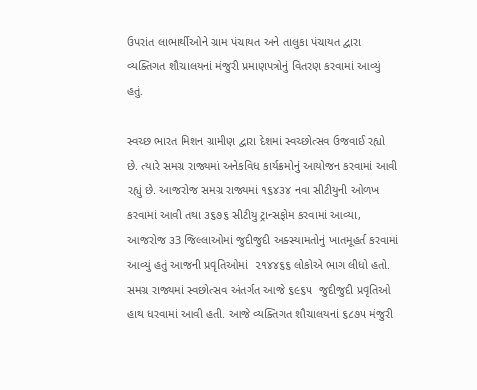ઉપરાંત લાભાર્થીઓને ગ્રામ પંચાયત અને તાલુકા પંચાયત દ્વારા વ્યક્તિગત શૌચાલયનાં મંજુરી પ્રમાણપત્રોનું વિતરણ કરવામાં આવ્યું હતું.

સ્વચ્છ ભારત મિશન ગ્રામીણ દ્વારા દેશમાં સ્વચ્છોત્સવ ઉજવાઈ રહ્યો છે. ત્યારે સમગ્ર રાજ્યમાં અનેકવિધ કાર્યક્રમોનું આયોજન કરવામાં આવી રહ્યું છે. આજરોજ સમગ્ર રાજ્યમાં ૧૬૪૩૪ નવા સીટીયુની ઓળખ કરવામાં આવી તથા ૩૬૭૬ સીટીયુ ટ્રાન્સફોમ કરવામાં આવ્યા, આજરોજ ૩3 જિલ્લાઓમાં જુદીજુદી અક્સ્યામતોનું ખાતમૂહર્ત કરવામાં આવ્યું હતું આજની પ્રવૃતિઓમાં  ૨૧૪૪૬૬ લોકોએ ભાગ લીધો હતો. સમગ્ર રાજ્યમાં સ્વછોત્સવ અંતર્ગત આજે ૬૯૬૫  જુદીજુદી પ્રવૃતિઓ હાથ ધરવામાં આવી હતી. આજે વ્યક્તિગત શૌચાલયનાં ૬૮૭૫ મંજુરી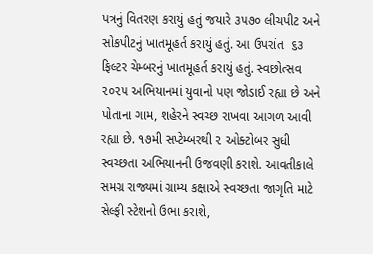પત્રનું વિતરણ કરાયું હતું જયારે ૩૫૭૦ લીચપીટ અને સોકપીટનું ખાતમૂહર્ત કરાયું હતું. આ ઉપરાંત  ૬૩ ફિલ્ટર ચેમ્બરનું ખાતમૂહર્ત કરાયું હતું. સ્વછોત્સવ ૨૦૨૫ અભિયાનમાં યુવાનો પણ જોડાઈ રહ્યા છે અને પોતાના ગામ, શહેરને સ્વચ્છ રાખવા આગળ આવી રહ્યા છે. ૧૭મી સપ્ટેમ્બરથી ૨ ઓક્ટોબર સુધી સ્વચ્છતા અભિયાનની ઉજવણી કરાશે. આવતીકાલે સમગ્ર રાજ્યમાં ગ્રામ્ય કક્ષાએ સ્વચ્છતા જાગૃતિ માટે સેલ્ફી સ્ટેશનો ઉભા કરાશે,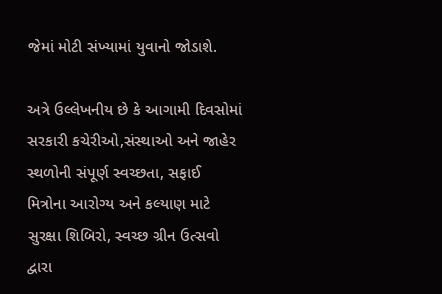જેમાં મોટી સંખ્યામાં યુવાનો જોડાશે.

અત્રે ઉલ્લેખનીય છે કે આગામી દિવસોમાં સરકારી કચેરીઓ,સંસ્થાઓ અને જાહેર સ્થળોની સંપૂર્ણ સ્વચ્છતા, સફાઈ મિત્રોના આરોગ્ય અને કલ્યાણ માટે સુરક્ષા શિબિરો, સ્વચ્છ ગ્રીન ઉત્સવો દ્વારા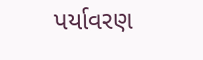પર્યાવરણ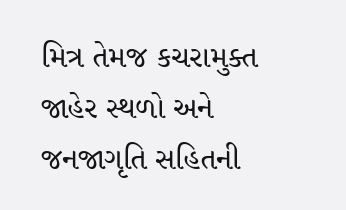મિત્ર તેમજ કચરામુક્ત જાહેર સ્થળો અને જનજાગૃતિ સહિતની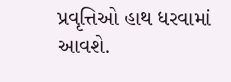પ્રવૃત્તિઓ હાથ ધરવામાં આવશે.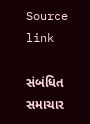Source link

સંબંધિત સમાચાર